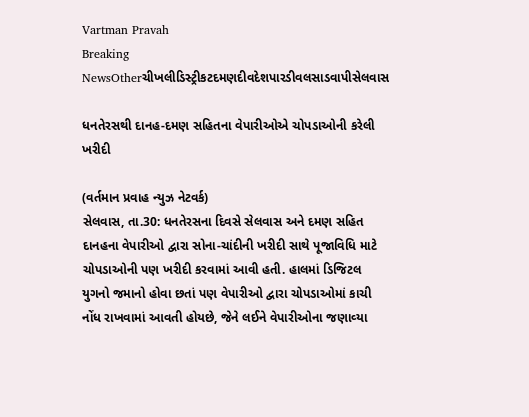Vartman Pravah
Breaking NewsOtherચીખલીડિસ્ટ્રીકટદમણદીવદેશપારડીવલસાડવાપીસેલવાસ

ધનતેરસથી દાનહ-દમણ સહિતના વેપારીઓએ ચોપડાઓની કરેલી ખરીદી

(વર્તમાન પ્રવાહ ન્‍યુઝ નેટવર્ક)
સેલવાસ, તા.30: ધનતેરસના દિવસે સેલવાસ અને દમણ સહિત દાનહના વેપારીઓ દ્વારા સોના-ચાંદીની ખરીદી સાથે પૂજાવિધિ માટે ચોપડાઓની પણ ખરીદી કરવામાં આવી હતી. હાલમાં ડિજિટલ યુગનો જમાનો હોવા છતાં પણ વેપારીઓ દ્વારા ચોપડાઓમાં કાચી નોંધ રાખવામાં આવતી હોયછે, જેને લઈને વેપારીઓના જણાવ્‍યા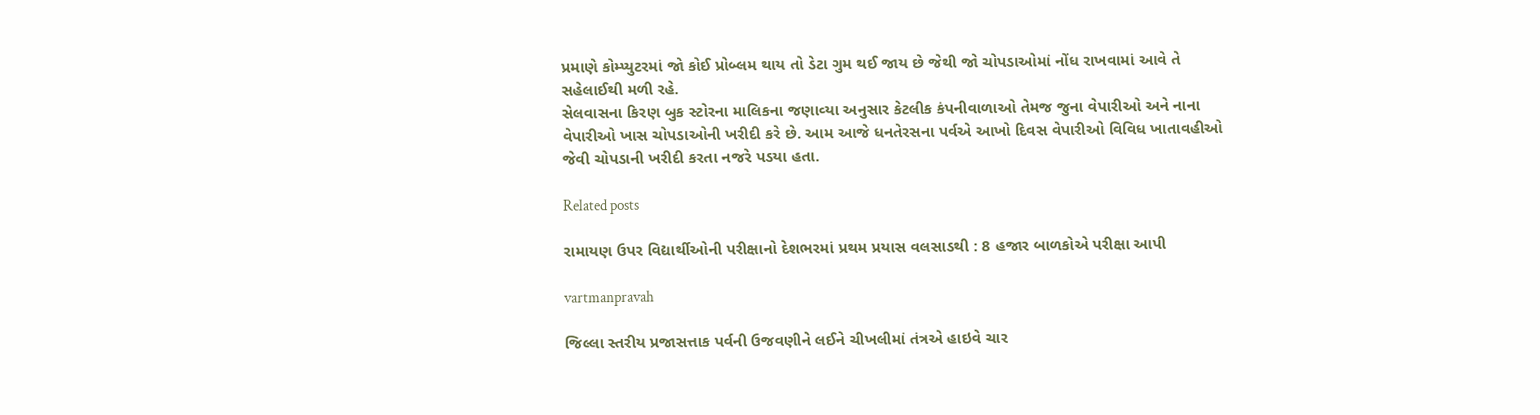પ્રમાણે કોમ્‍પ્‍યુટરમાં જો કોઈ પ્રોબ્‍લમ થાય તો ડેટા ગુમ થઈ જાય છે જેથી જો ચોપડાઓમાં નોંધ રાખવામાં આવે તે સહેલાઈથી મળી રહે.
સેલવાસના કિરણ બુક સ્‍ટોરના માલિકના જણાવ્‍યા અનુસાર કેટલીક કંપનીવાળાઓ તેમજ જુના વેપારીઓ અને નાના વેપારીઓ ખાસ ચોપડાઓની ખરીદી કરે છે. આમ આજે ધનતેરસના પર્વએ આખો દિવસ વેપારીઓ વિવિધ ખાતાવહીઓ જેવી ચોપડાની ખરીદી કરતા નજરે પડયા હતા.

Related posts

રામાયણ ઉપર વિદ્યાર્થીઓની પરીક્ષાનો દેશભરમાં પ્રથમ પ્રયાસ વલસાડથી : 8 હજાર બાળકોએ પરીક્ષા આપી

vartmanpravah

જિલ્લા સ્‍તરીય પ્રજાસત્તાક પર્વની ઉજવણીને લઈને ચીખલીમાં તંત્રએ હાઇવે ચાર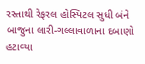રસ્‍તાથી રેફરલ હોસ્‍પિટલ સુધી બંને બાજુના લારી-ગલ્લાવાળાના દબાણો હટાવ્‍યા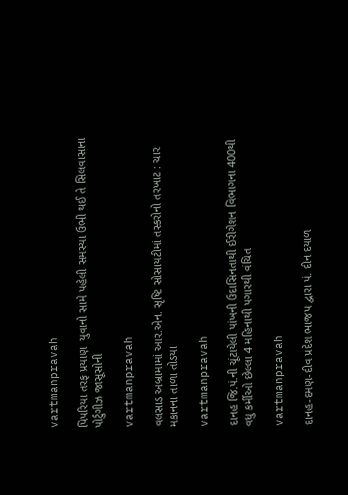vartmanpravah

પિપરિયા તરફ પ્રયાણ  યુવાનો સામે પહેલી સમસ્‍યા ઉભી થઈ તે સિલવાસાના પોર્ટુગીઝ જાસૂસોની

vartmanpravah

વલસાડ અબ્રામામાં આર.એન. સૃષ્‍ટિ સોસાયટીમાં તસ્‍કરોનો તરખાટ : ચાર મકાનના તાળા તોડયા

vartmanpravah

દાનહ જિ.પં.ની ચૂંટાયેલી પાંખની ઉદાસિનતાથી ઈરીગેશન વિભાગના 400થી વધુ કર્મીઓ છેલ્લા 4 મહિનાથી પગારથી વંચિત

vartmanpravah

દાનહ-દમણ-દીવ પ્રદેશ ભાજપ દ્વારા પં. દીન દયાળ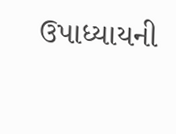ઉપાધ્‍યાયની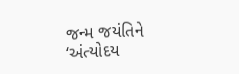જન્‍મ જયંતિને ‘અંત્‍યોદય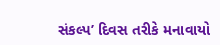સંકલ્‍પ’ દિવસ તરીકે મનાવાયો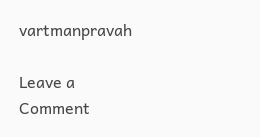vartmanpravah

Leave a Comment